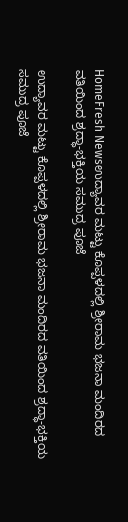HomeFresh Newsಉದ್ಯಾವರ ಮಟ್ಟು ಕೊಪ್ಪಳದಲ್ಲಿ ಶ್ರೀರಾಮ ಭಜನಾ ಮಂದಿರದ ವತಿಯಿಂದ ಶ್ರದ್ಧಾ-ಭಕ್ತಿಯ ಸಮುದ್ರ ಪೂಜೆ

ಉದ್ಯಾವರ ಮಟ್ಟು ಕೊಪ್ಪಳದಲ್ಲಿ ಶ್ರೀರಾಮ ಭಜನಾ ಮಂದಿರದ ವತಿಯಿಂದ ಶ್ರದ್ಧಾ-ಭಕ್ತಿಯ ಸಮುದ್ರ ಪೂಜೆ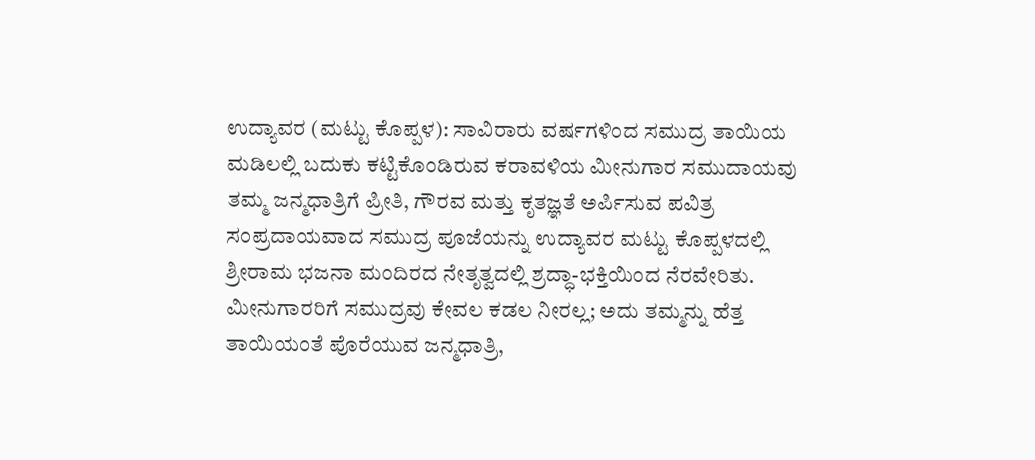ಉದ್ಯಾವರ (ಮಟ್ಟು ಕೊಪ್ಪಳ): ಸಾವಿರಾರು ವರ್ಷಗಳಿಂದ ಸಮುದ್ರ ತಾಯಿಯ ಮಡಿಲಲ್ಲಿ ಬದುಕು ಕಟ್ಟಿಕೊಂಡಿರುವ ಕರಾವಳಿಯ ಮೀನುಗಾರ ಸಮುದಾಯವು ತಮ್ಮ ಜನ್ಮಧಾತ್ರಿಗೆ ಪ್ರೀತಿ, ಗೌರವ ಮತ್ತು ಕೃತಜ್ಞತೆ ಅರ್ಪಿಸುವ ಪವಿತ್ರ ಸಂಪ್ರದಾಯವಾದ ಸಮುದ್ರ ಪೂಜೆಯನ್ನು ಉದ್ಯಾವರ ಮಟ್ಟು ಕೊಪ್ಪಳದಲ್ಲಿ ಶ್ರೀರಾಮ ಭಜನಾ ಮಂದಿರದ ನೇತೃತ್ವದಲ್ಲಿ ಶ್ರದ್ಧಾ-ಭಕ್ತಿಯಿಂದ ನೆರವೇರಿತು.
ಮೀನುಗಾರರಿಗೆ ಸಮುದ್ರವು ಕೇವಲ ಕಡಲ ನೀರಲ್ಲ; ಅದು ತಮ್ಮನ್ನು ಹೆತ್ತ ತಾಯಿಯಂತೆ ಪೊರೆಯುವ ಜನ್ಮಧಾತ್ರಿ,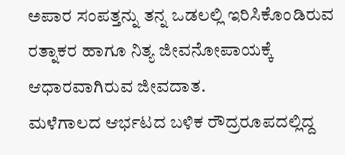ಅಪಾರ ಸಂಪತ್ತನ್ನು ತನ್ನ ಒಡಲಲ್ಲಿ ಇರಿಸಿಕೊಂಡಿರುವ ರತ್ನಾಕರ ಹಾಗೂ ನಿತ್ಯ ಜೀವನೋಪಾಯಕ್ಕೆ ಆಧಾರವಾಗಿರುವ ಜೀವದಾತ.
ಮಳೆಗಾಲದ ಆರ್ಭಟದ ಬಳಿಕ ರೌದ್ರರೂಪದಲ್ಲಿದ್ದ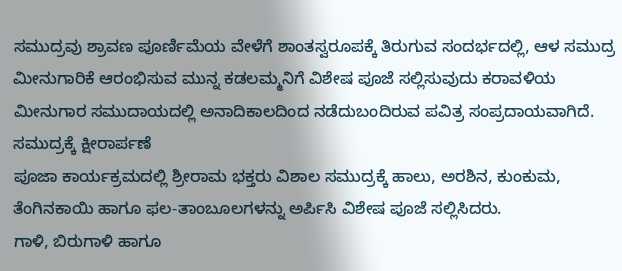ಸಮುದ್ರವು ಶ್ರಾವಣ ಪೂರ್ಣಿಮೆಯ ವೇಳೆಗೆ ಶಾಂತಸ್ವರೂಪಕ್ಕೆ ತಿರುಗುವ ಸಂದರ್ಭದಲ್ಲಿ, ಆಳ ಸಮುದ್ರ ಮೀನುಗಾರಿಕೆ ಆರಂಭಿಸುವ ಮುನ್ನ ಕಡಲಮ್ಮನಿಗೆ ವಿಶೇಷ ಪೂಜೆ ಸಲ್ಲಿಸುವುದು ಕರಾವಳಿಯ ಮೀನುಗಾರ ಸಮುದಾಯದಲ್ಲಿ ಅನಾದಿಕಾಲದಿಂದ ನಡೆದುಬಂದಿರುವ ಪವಿತ್ರ ಸಂಪ್ರದಾಯವಾಗಿದೆ.
ಸಮುದ್ರಕ್ಕೆ ಕ್ಷೀರಾರ್ಪಣೆ
ಪೂಜಾ ಕಾರ್ಯಕ್ರಮದಲ್ಲಿ ಶ್ರೀರಾಮ ಭಕ್ತರು ವಿಶಾಲ ಸಮುದ್ರಕ್ಕೆ ಹಾಲು, ಅರಶಿನ, ಕುಂಕುಮ, ತೆಂಗಿನಕಾಯಿ ಹಾಗೂ ಫಲ-ತಾಂಬೂಲಗಳನ್ನು ಅರ್ಪಿಸಿ ವಿಶೇಷ ಪೂಜೆ ಸಲ್ಲಿಸಿದರು.
ಗಾಳಿ, ಬಿರುಗಾಳಿ ಹಾಗೂ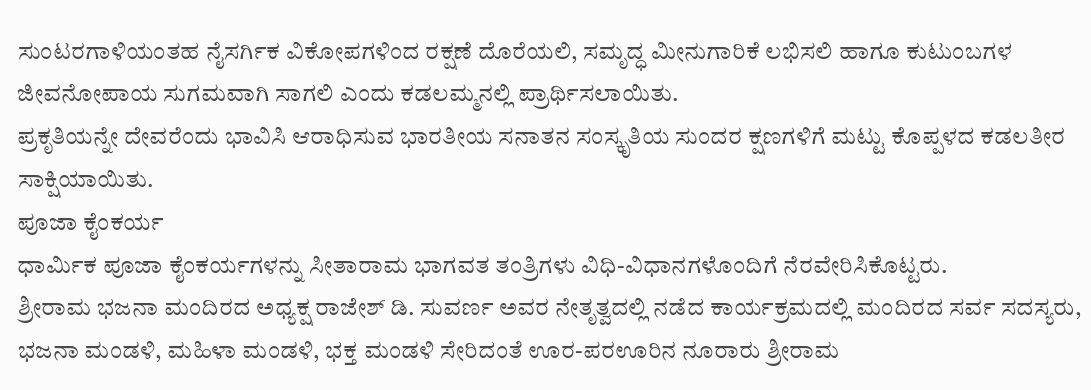ಸುಂಟರಗಾಳಿಯಂತಹ ನೈಸರ್ಗಿಕ ವಿಕೋಪಗಳಿಂದ ರಕ್ಷಣೆ ದೊರೆಯಲಿ, ಸಮೃದ್ಧ ಮೀನುಗಾರಿಕೆ ಲಭಿಸಲಿ ಹಾಗೂ ಕುಟುಂಬಗಳ ಜೀವನೋಪಾಯ ಸುಗಮವಾಗಿ ಸಾಗಲಿ ಎಂದು ಕಡಲಮ್ಮನಲ್ಲಿ ಪ್ರಾರ್ಥಿಸಲಾಯಿತು.
ಪ್ರಕೃತಿಯನ್ನೇ ದೇವರೆಂದು ಭಾವಿಸಿ ಆರಾಧಿಸುವ ಭಾರತೀಯ ಸನಾತನ ಸಂಸ್ಕೃತಿಯ ಸುಂದರ ಕ್ಷಣಗಳಿಗೆ ಮಟ್ಟು ಕೊಪ್ಪಳದ ಕಡಲತೀರ ಸಾಕ್ಷಿಯಾಯಿತು.
ಪೂಜಾ ಕೈಂಕರ್ಯ
ಧಾರ್ಮಿಕ ಪೂಜಾ ಕೈಂಕರ್ಯಗಳನ್ನು ಸೀತಾರಾಮ ಭಾಗವತ ತಂತ್ರಿಗಳು ವಿಧಿ-ವಿಧಾನಗಳೊಂದಿಗೆ ನೆರವೇರಿಸಿಕೊಟ್ಟರು.
ಶ್ರೀರಾಮ ಭಜನಾ ಮಂದಿರದ ಅಧ್ಯಕ್ಷ ರಾಜೇಶ್ ಡಿ. ಸುವರ್ಣ ಅವರ ನೇತೃತ್ವದಲ್ಲಿ ನಡೆದ ಕಾರ್ಯಕ್ರಮದಲ್ಲಿ ಮಂದಿರದ ಸರ್ವ ಸದಸ್ಯರು, ಭಜನಾ ಮಂಡಳಿ, ಮಹಿಳಾ ಮಂಡಳಿ, ಭಕ್ತ ಮಂಡಳಿ ಸೇರಿದಂತೆ ಊರ-ಪರಊರಿನ ನೂರಾರು ಶ್ರೀರಾಮ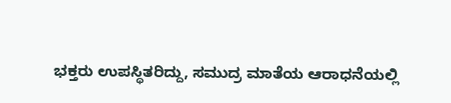ಭಕ್ತರು ಉಪಸ್ಥಿತರಿದ್ದು, ಸಮುದ್ರ ಮಾತೆಯ ಆರಾಧನೆಯಲ್ಲಿ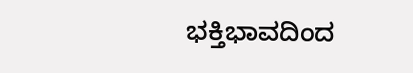ಭಕ್ತಿಭಾವದಿಂದ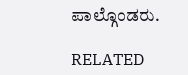ಪಾಲ್ಗೊಂಡರು.

RELATED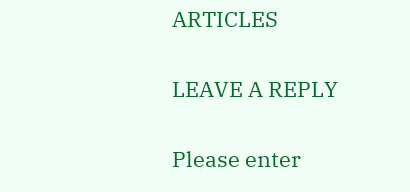ARTICLES

LEAVE A REPLY

Please enter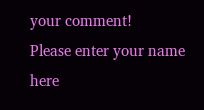your comment!
Please enter your name here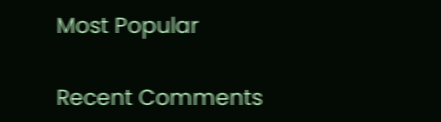Most Popular

Recent Comments